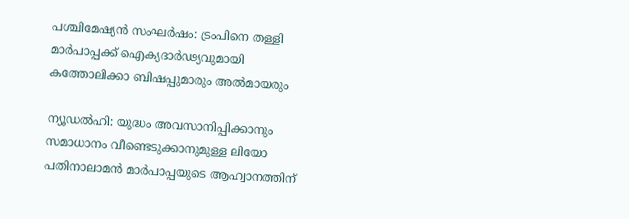പശ്ചിമേഷ്യൻ സംഘർഷം: ട്രംപിനെ തള്ളി മാർപാപ്പക്ക് ഐക്യദാർഢ്യവുമായി കത്തോലിക്കാ ബിഷപ്പുമാരും അൽമായരും

ന്യൂഡൽഹി: യുദ്ധം അവസാനിപ്പിക്കാനും സമാധാനം വീണ്ടെടുക്കാനുമുള്ള ലിയോ പതിനാലാമൻ മാർപാപ്പയുടെ ആഹ്വാനത്തിന്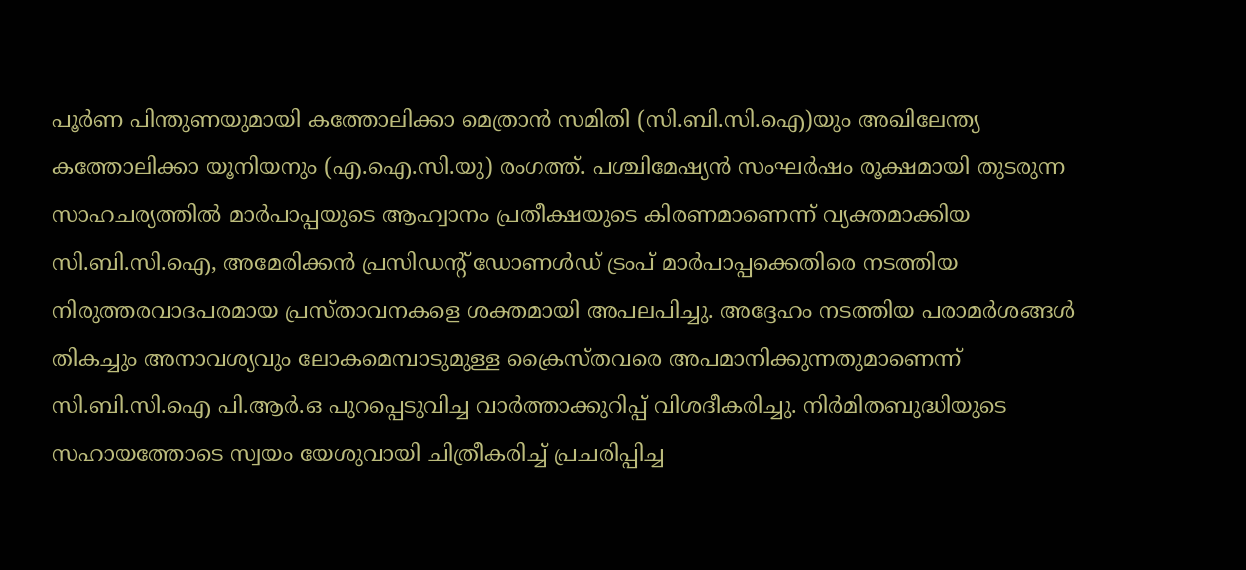പൂർണ പിന്തുണയുമായി കത്തോലിക്കാ മെത്രാൻ സമിതി (സി.ബി.സി.ഐ)യും അഖിലേന്ത്യ കത്തോലിക്കാ യൂനിയനും (എ.ഐ.സി.യു) രംഗത്ത്. പശ്ചിമേഷ്യൻ സംഘർഷം രൂക്ഷമായി തുടരുന്ന സാഹചര്യത്തിൽ മാർപാപ്പയുടെ ആഹ്വാനം പ്രതീക്ഷയുടെ കിരണമാണെന്ന് വ്യക്തമാക്കിയ സി.ബി.സി.ഐ, അമേരിക്കൻ പ്രസിഡന്‍റ് ഡോണൾഡ് ട്രംപ് മാർപാപ്പക്കെതിരെ നടത്തിയ നിരുത്തരവാദപരമായ പ്രസ്താവനകളെ ശക്തമായി അപലപിച്ചു. അദ്ദേഹം നടത്തിയ പരാമർശങ്ങൾ തികച്ചും അനാവശ്യവും ലോകമെമ്പാടുമുള്ള ക്രൈസ്തവരെ അപമാനിക്കുന്നതുമാണെന്ന് സി.ബി.സി.ഐ പി.ആർ.ഒ പുറപ്പെടുവിച്ച വാർത്താക്കുറിപ്പ് വിശദീകരിച്ചു. നിർമിതബുദ്ധിയുടെ സഹായത്തോടെ സ്വയം യേശുവായി ചിത്രീകരിച്ച് പ്രചരിപ്പിച്ച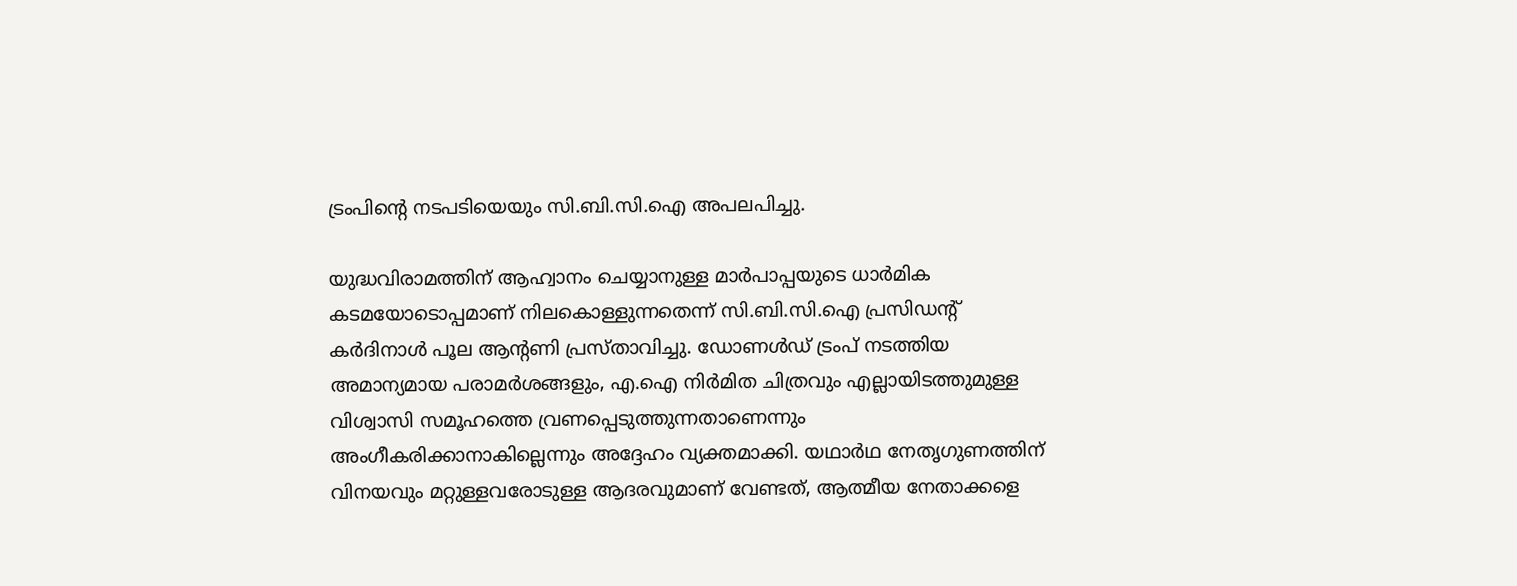ട്രംപിന്‍റെ നടപടിയെയും സി.ബി.സി.ഐ അപലപിച്ചു.

യുദ്ധവിരാമത്തിന് ആഹ്വാനം ചെയ്യാനുള്ള മാർപാപ്പയുടെ ധാർമിക കടമയോടൊപ്പമാണ് നിലകൊള്ളുന്നതെന്ന് സി.ബി.സി.ഐ പ്രസിഡന്‍റ് കർദിനാൾ പൂല ആന്‍റണി പ്രസ്താവിച്ചു. ഡോണൾഡ് ട്രംപ് നടത്തിയ അമാന്യമായ പരാമർശങ്ങളും, എ.ഐ നിർമിത ചിത്രവും എല്ലായിടത്തുമുള്ള വിശ്വാസി സമൂഹത്തെ വ്രണപ്പെടുത്തുന്നതാണെന്നും അംഗീകരിക്കാനാകില്ലെന്നും അദ്ദേഹം വ്യക്തമാക്കി. യഥാർഥ നേതൃഗുണത്തിന് വിനയവും മറ്റുള്ളവരോടുള്ള ആദരവുമാണ് വേണ്ടത്, ആത്മീയ നേതാക്കളെ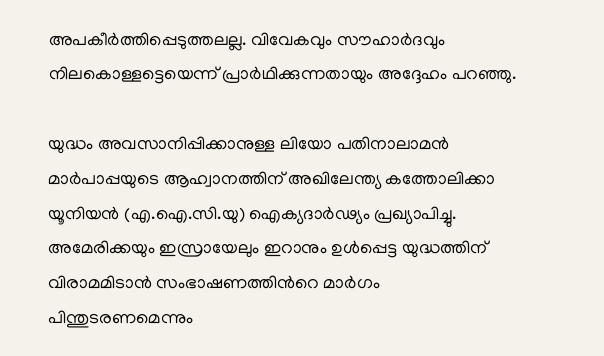അപകീർത്തിപ്പെടുത്തലല്ല. വിവേകവും സൗഹാർദവും നിലകൊള്ളട്ടെയെന്ന് പ്രാർഥിക്കുന്നതായും അദ്ദേഹം പറഞ്ഞു.

യുദ്ധം അവസാനിപ്പിക്കാനുള്ള ലിയോ പതിനാലാമൻ മാർപാപ്പയുടെ ആഹ്വാനത്തിന് അഖിലേന്ത്യ കത്തോലിക്കാ യൂനിയൻ (എ.ഐ.സി.യു) ഐക്യദാർഢ്യം പ്രഖ്യാപിച്ചു. അമേരിക്കയും ഇസ്രായേലും ഇറാനും ഉൾപ്പെട്ട യുദ്ധത്തിന് വിരാമമിടാൻ സംഭാഷണത്തിന്‍റെ മാർഗം പിന്തുടരണമെന്നും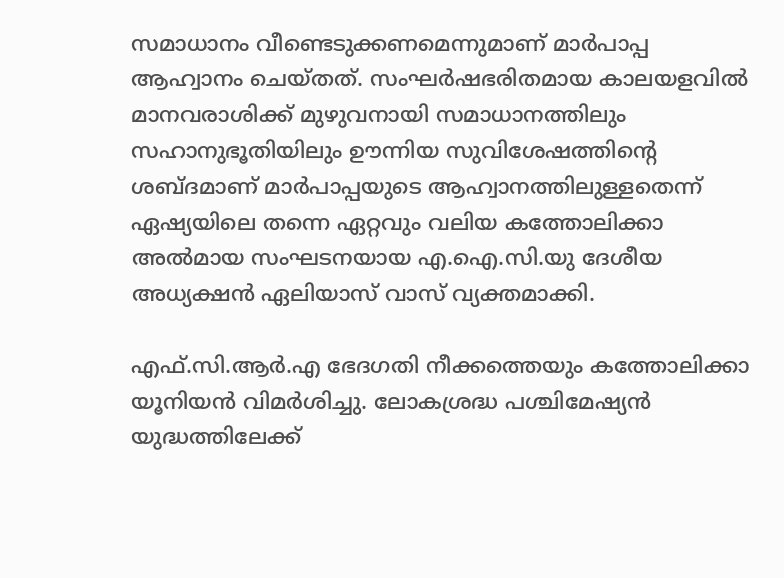സമാധാനം വീണ്ടെടുക്കണമെന്നുമാണ് മാർപാപ്പ ആഹ്വാനം ചെയ്തത്. സംഘർഷഭരിതമായ കാലയളവിൽ മാനവരാശിക്ക് മുഴുവനായി സമാധാനത്തിലും സഹാനുഭൂതിയിലും ഊന്നിയ സുവിശേഷത്തിന്‍റെ ശബ്‍ദമാണ് മാർപാപ്പയുടെ ആഹ്വാനത്തിലുള്ളതെന്ന് ഏഷ്യയിലെ തന്നെ ഏറ്റവും വലിയ കത്തോലിക്കാ അൽമായ സംഘടനയായ എ.ഐ.സി.യു ദേശീയ അധ്യക്ഷൻ ഏലിയാസ് വാസ് വ്യക്തമാക്കി.

എഫ്.സി.ആർ.എ ഭേദഗതി നീക്കത്തെയും കത്തോലിക്കാ യൂനിയൻ വിമർശിച്ചു. ലോകശ്രദ്ധ പശ്ചിമേഷ്യൻ യുദ്ധത്തിലേക്ക്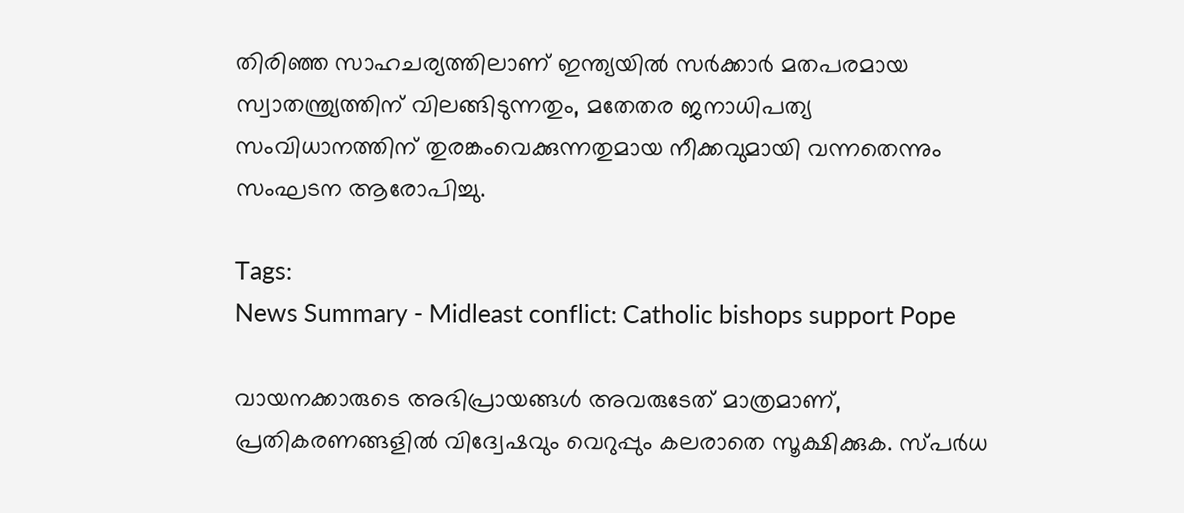തിരിഞ്ഞ സാഹചര്യത്തിലാണ് ഇന്ത്യയിൽ സർക്കാർ മതപരമായ സ്വാതന്ത്ര്യത്തിന് വിലങ്ങിടുന്നതും, മതേതര ജനാധിപത്യ സംവിധാനത്തിന് തുരങ്കംവെക്കുന്നതുമായ നീക്കവുമായി വന്നതെന്നും സംഘടന ആരോപിച്ചു.

Tags:
News Summary - Midleast conflict: Catholic bishops support Pope

വായനക്കാരുടെ അഭിപ്രായങ്ങള്‍ അവരുടേത് മാത്രമാണ്, പ്രതികരണങ്ങളിൽ വിദ്വേഷവും വെറുപ്പും കലരാതെ സൂക്ഷിക്കുക. സ്പർധ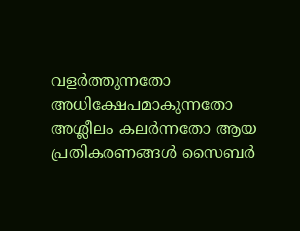വളർത്തുന്നതോ അധിക്ഷേപമാകുന്നതോ അശ്ലീലം കലർന്നതോ ആയ പ്രതികരണങ്ങൾ സൈബർ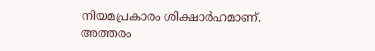നിയമപ്രകാരം ശിക്ഷാർഹമാണ്. അത്തരം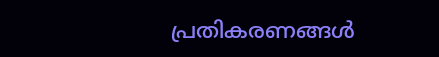പ്രതികരണങ്ങൾ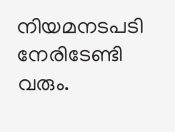നിയമനടപടി നേരിടേണ്ടി വരും.